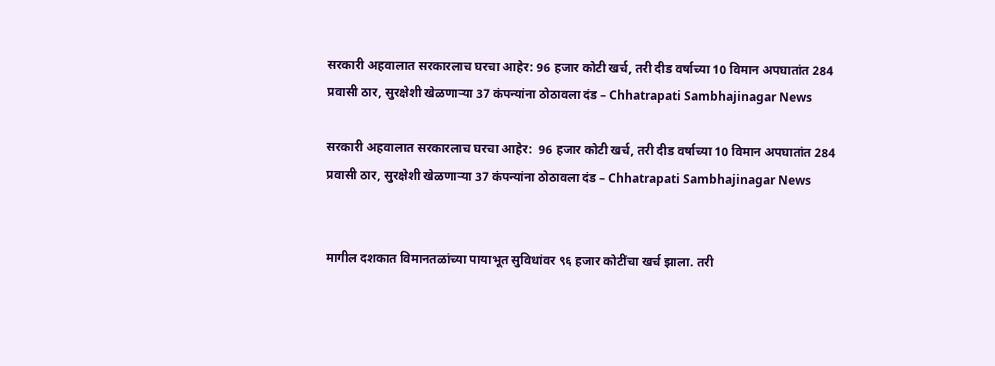सरकारी अहवालात सरकारलाच घरचा आहेर: 96 हजार कोटी खर्च, तरी दीड वर्षाच्या 10 विमान अपघातांत 284 प्रवासी ठार, सुरक्षेशी खेळणाऱ्या 37 कंपन्यांना ठोठावला दंड – Chhatrapati Sambhajinagar News

सरकारी अहवालात सरकारलाच घरचा आहेर:  96 हजार कोटी खर्च, तरी दीड वर्षाच्या 10 विमान अपघातांत 284 प्रवासी ठार, सुरक्षेशी खेळणाऱ्या 37 कंपन्यांना ठोठावला दंड – Chhatrapati Sambhajinagar News


मागील दशकात विमानतळांच्या पायाभूत सुविधांवर ९६ हजार कोटींचा खर्च झाला. तरी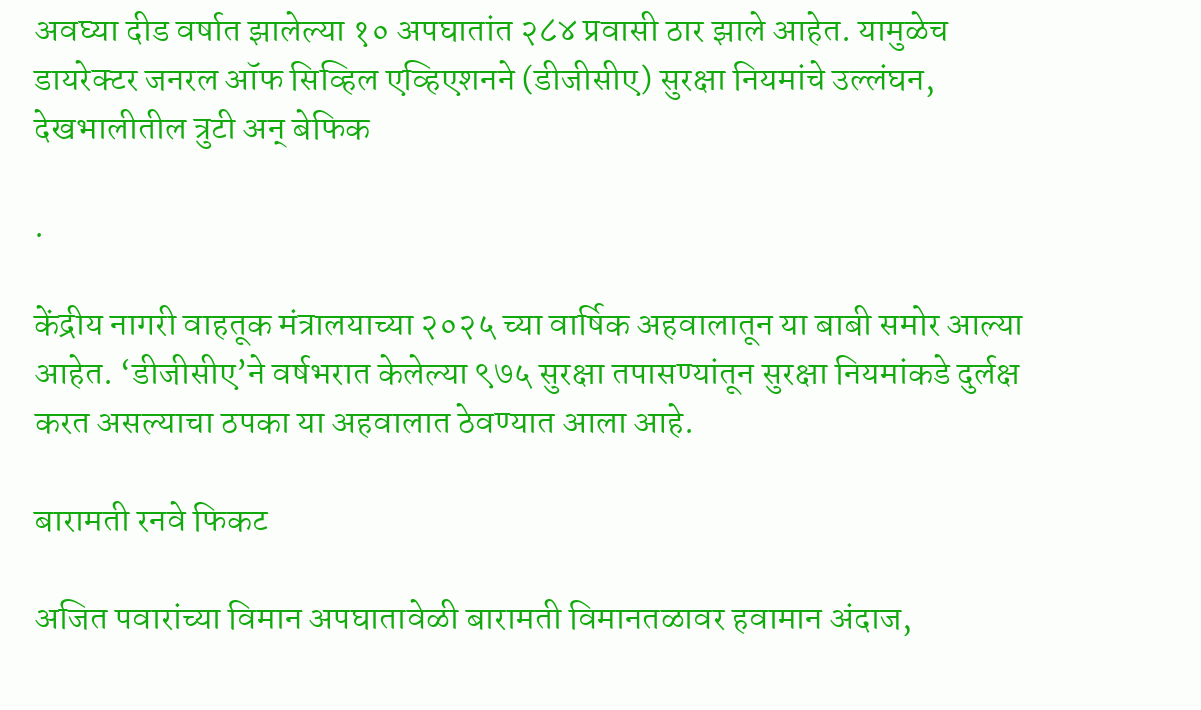अ‌वघ्या दीड वर्षात झालेल्या १० अपघातांत २८४ प्रवासी ठार झाले आहेत. यामुळेच डायरेक्टर जनरल ऑफ सिव्हिल एव्हिएशनने (डीजीसीए) सुरक्षा नियमांचे उल्लंघन, देखभालीतील त्रुटी अन् बेफिक

.

केंद्रीय नागरी वाहतूक मंत्रालयाच्या २०२५ च्या वार्षिक अहवालातून या बाबी समोर आल्या आहेत. ‘डीजीसीए’ने वर्षभरात केलेल्या ९७५ सुरक्षा तपासण्यांतून सुरक्षा नियमांकडे दुर्लक्ष करत असल्याचा ठपका या अहवालात ठेवण्यात आला आहे.

बारामती रनवे फिकट

अजित पवारांच्या विमान अपघातावेळी बारामती विमानतळावर हवामान अंदाज,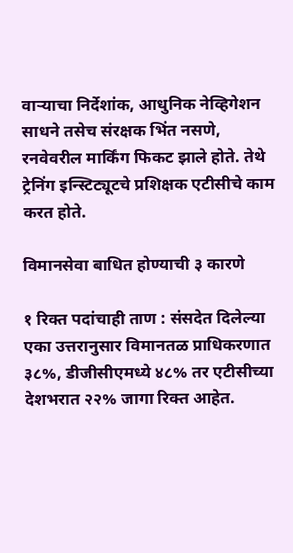वाऱ्याचा निर्देशांक, आधुनिक नेव्हिगेशन साधने तसेच संरक्षक भिंत नसणे, रनवेवरील मार्किंग फिकट झाले होते. तेथे ट्रेनिंग इन्स्टिट्यूटचे प्रशिक्षक एटीसीचे काम करत होते.

विमानसेवा बाधित होण्याची ३ कारणे

१ रिक्त पदांचाही ताण : संसदेत दिलेल्या एका उत्तरानुसार विमानतळ प्राधिकरणात ३८%, डीजीसीएमध्ये ४८% तर एटीसीच्या देशभरात २२% जागा रिक्त आहेत.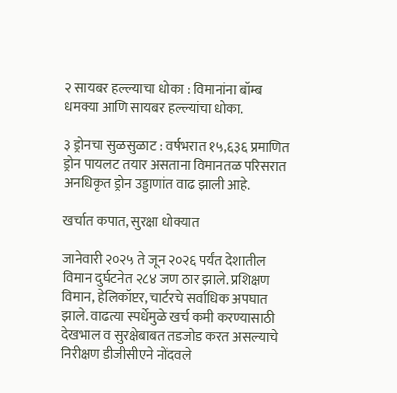२ सायबर हल्ल्याचा धोका : विमानांना बॉम्ब धमक्या आणि सायबर हल्ल्यांचा धोका.

३ ड्रोनचा सुळसुळाट : वर्षभरात १५,६३६ प्रमाणित ड्रोन पायलट तयार असताना विमानतळ परिसरात अनधिकृत ड्रोन उड्डाणांत वाढ झाली आहे.

खर्चात कपात, सुरक्षा धोक्यात

जानेवारी २०२५ ते जून २०२६ पर्यंत देशातील विमान दुर्घटनेत २८४ जण ठार झाले. प्रशिक्षण विमान, हेलिकॉप्टर, चार्टरचे सर्वाधिक अपघात झाले. वाढत्या स्पर्धेमुळे खर्च कमी करण्यासाठी देखभाल व सुरक्षेबाबत तडजोड करत असल्याचे निरीक्षण डीजीसीएने नोंदवले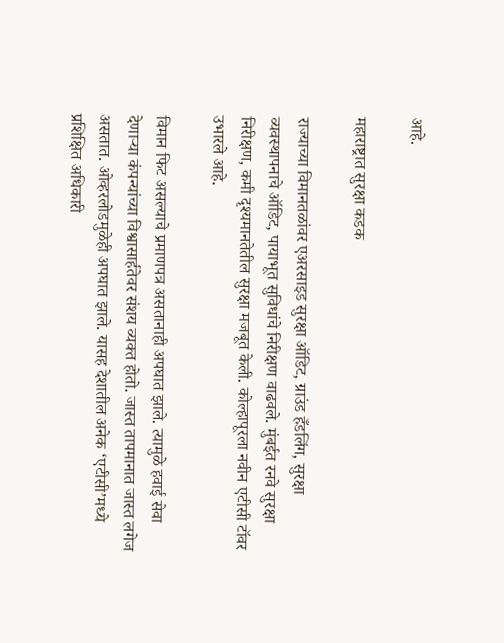आहे.

महाराष्ट्रात सुरक्षा कडक

राज्याच्या विमानतळांवर एअरसाइड सुरक्षा ऑडिट, ग्राउंड हँडलिंग, सुरक्षा व्यवस्थापनाचे ऑडिट, पायाभूत सुविधांचे निरीक्षण वाढवले. मुंबईत रनवे सुरक्षा निरीक्षण, कमी दृश्यमानतेतील सुरक्षा मजबूत केली. कोल्हापूरला नवीन एटीसी टॉवर उभारले आहे.

विमान फिट असल्याचे प्रमाणपत्र असतानाही अपघात झाले. त्यामुळे हवाई सेवा देणाऱ्या कंपन्यांच्या विश्वासार्हतेवर संशय व्यक्त होतो. जास्त तापमानात जास्त लगेज असतात. ओव्हरलोडमुळेही अपघात झाले. यासह देशातील अनेक ‘एटीसी’मध्ये प्रशिक्षित अधिकारी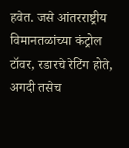हवेत. जसे आंतरराष्ट्रीय विमानतळांच्या कंट्रोल टॉवर, रडारचे रेटिंग होते, अगदी तसेच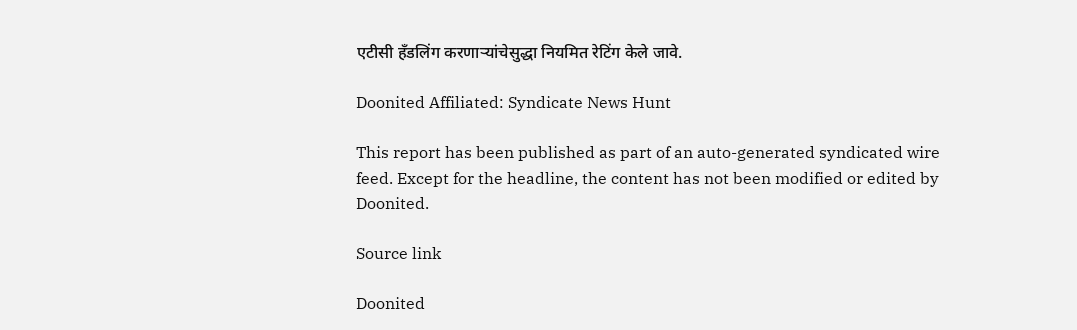एटीसी हँडलिंग करणाऱ्यांचेसुद्धा नियमित रेटिंग केले जावे.

Doonited Affiliated: Syndicate News Hunt

This report has been published as part of an auto-generated syndicated wire feed. Except for the headline, the content has not been modified or edited by Doonited.

Source link

Doonited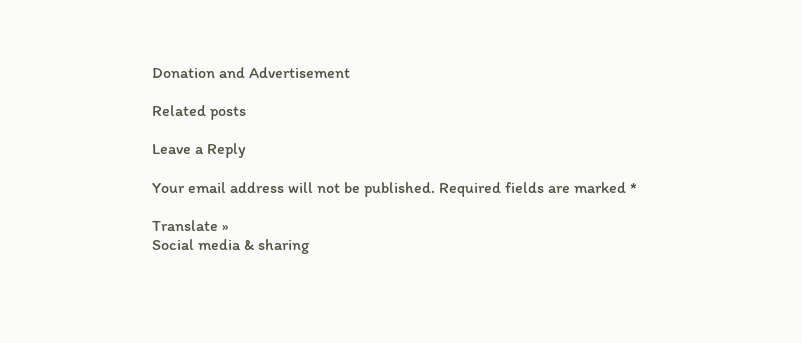Donation and Advertisement

Related posts

Leave a Reply

Your email address will not be published. Required fields are marked *

Translate »
Social media & sharing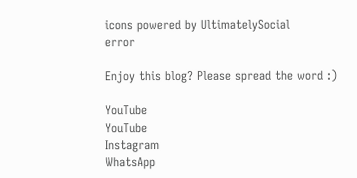icons powered by UltimatelySocial
error

Enjoy this blog? Please spread the word :)

YouTube
YouTube
Instagram
WhatsApp